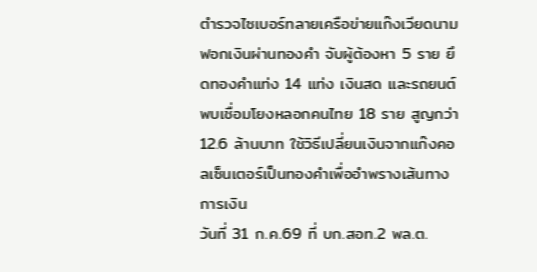ตำรวจไซเบอร์ทลายเครือข่ายแก๊งเวียดนามฟอกเงินผ่านทองคำ จับผู้ต้องหา 5 ราย ยึดทองคำแท่ง 14 แท่ง เงินสด และรถยนต์ พบเชื่อมโยงหลอกคนไทย 18 ราย สูญกว่า 12.6 ล้านบาท ใช้วิธีเปลี่ยนเงินจากแก๊งคอลเซ็นเตอร์เป็นทองคำเพื่ออำพรางเส้นทางการเงิน
วันที่ 31 ก.ค.69 ที่ บก.สอท.2 พล.ต.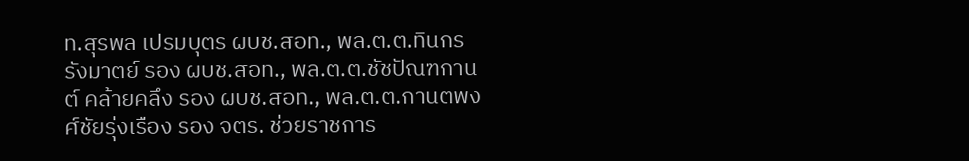ท.สุรพล เปรมบุตร ผบช.สอท., พล.ต.ต.ทินกร รังมาตย์ รอง ผบช.สอท., พล.ต.ต.ชัชปัณฑกานต์ คล้ายคลึง รอง ผบช.สอท., พล.ต.ต.กานตพงศ์ชัยรุ่งเรือง รอง จตร. ช่วยราชการ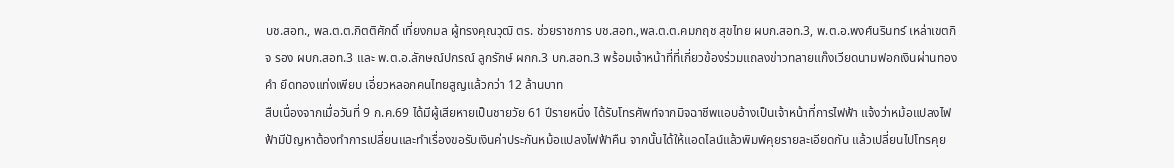บช.สอท., พล.ต.ต.กิตติศักดิ์ เที่ยงกมล ผู้ทรงคุณวุฒิ ตร. ช่วยราชการ บช.สอท.,พล.ต.ต.คมกฤช สุขไทย ผบก.สอท.3, พ.ต.อ.พงศ์นรินทร์ เหล่าเขตกิจ รอง ผบก.สอท.3 และ พ.ต.อ.ลักษณ์ปกรณ์ ลูกรักษ์ ผกก.3 บก.สอท.3 พร้อมเจ้าหน้าที่ที่เกี่ยวข้องร่วมแถลงข่าวทลายแก๊งเวียดนามฟอกเงินผ่านทองคำ ยึดทองแท่งเพียบ เอี่ยวหลอกคนไทยสูญแล้วกว่า 12 ล้านบาท
สืบเนื่องจากเมื่อวันที่ 9 ก.ค.69 ได้มีผู้เสียหายเป็นชายวัย 61 ปีรายหนึ่ง ได้รับโทรศัพท์จากมิจฉาชีพแอบอ้างเป็นเจ้าหน้าที่การไฟฟ้า แจ้งว่าหม้อแปลงไฟฟ้ามีปัญหาต้องทำการเปลี่ยนและทำเรื่องขอรับเงินค่าประกันหม้อแปลงไฟฟ้าคืน จากนั้นได้ให้แอดไลน์แล้วพิมพ์คุยรายละเอียดกัน แล้วเปลี่ยนไปโทรคุย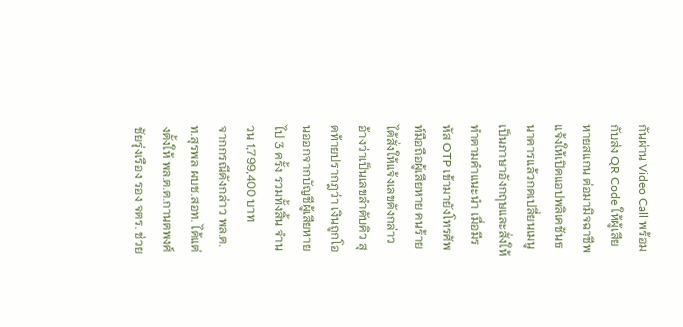กันผ่าน Video Call พร้อมกับส่ง QR Code ให้ผู้เสียหายสแกน ต่อมามิจฉาชีพแจ้งให้เปิดแอปพลิเคชันธนาคารแล้วกดเปลี่ยนเมนูเป็นภาษาอังกฤษและสั่งให้ทำตามคำแนะนำ เมื่อมีรหัส OTP เข้ามายังโทรศัพท์มือถือผู้เสียหาย คนร้ายได้สั่งให้แจ้งเลขดังกล่าว อ้างว่าเป็นเลขลำดับคิว สุดท้ายปรากฎว่า เงินถูกโอนออกจากบัญชีผู้เสียหายไป 3 ครั้ง รวมทั้งสิ้น จำนวน 1,799,400 บาท
จากกรณีดังกล่าว พล.ต.ท.สุรพล ผบช.สอท. ได้แต่งตั้งให้ พล.ต.ต.กานตพงศ์ ชัยรุ่งเรือง รอง จตร. ช่วย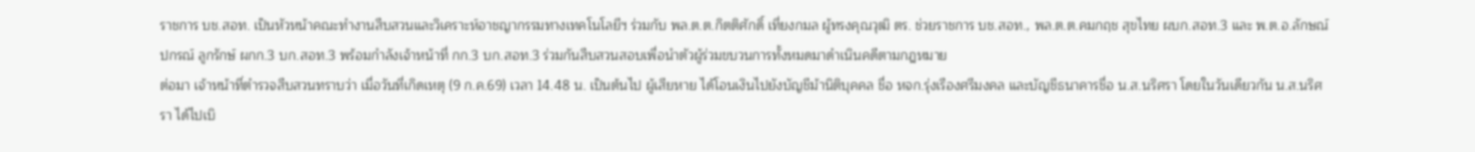ราชการ บช.สอท. เป็นหัวหน้าคณะทำงานสืบสวนและวิเคราะห์อาชญากรรมทางเทคโนโลยีฯ ร่วมกับ พล.ต.ต.กิตติศักดิ์ เที่ยงกมล ผู้ทรงคุณวุฒิ ตร. ช่วยราชการ บช.สอท., พล.ต.ต.คมกฤช สุขไทย ผบก.สอท.3 และ พ.ต.อ.ลักษณ์ปกรณ์ ลูกรักษ์ ผกก.3 บก.สอท.3 พร้อมกำลังเจ้าหน้าที่ กก.3 บก.สอท.3 ร่วมกันสืบสวนสอบเพื่อนำตัวผู้ร่วมขบวนการทั้งหมดมาดำเนินคดีตามกฎหมาย
ต่อมา เจ้าหน้าที่ตำรวจสืบสวนทราบว่า เมื่อวันที่เกิดเหตุ (9 ก.ค.69) เวลา 14.48 น. เป็นต้นไป ผู้เสียหาย ได้โอนเงินไปยังบัญชีม้านิติบุคคล ชื่อ หจก.รุ่งเรืองศรีมงคล และบัญชีธนาคารชื่อ น.ส.นริศรา โดยในวันเดียวกัน น.ส.นริศรา ได้ไปเบิ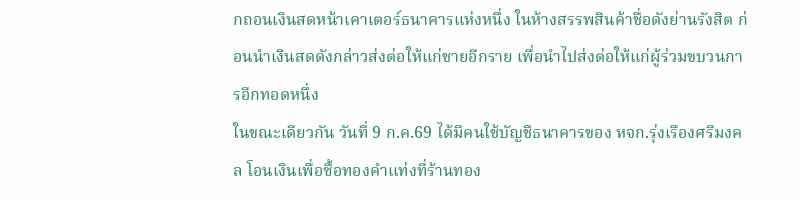กถอนเงินสดหน้าเคาเตอร์ธนาคารแห่งหนึ่ง ในห้างสรรพสินค้าชื่อดังย่านรังสิต ก่อนนำเงินสดดังกล่าวส่งต่อให้แก่ชายอีกราย เพื่อนำไปส่งต่อให้แก่ผู้ร่วมขบวนการอีกทอดหนึ่ง
ในขณะเดียวกัน วันที่ 9 ก.ค.69 ได้มีคนใช้บัญชีธนาคารของ หจก.รุ่งเรืองศรีมงคล โอนเงินเพื่อซื้อทองคำแท่งที่ร้านทอง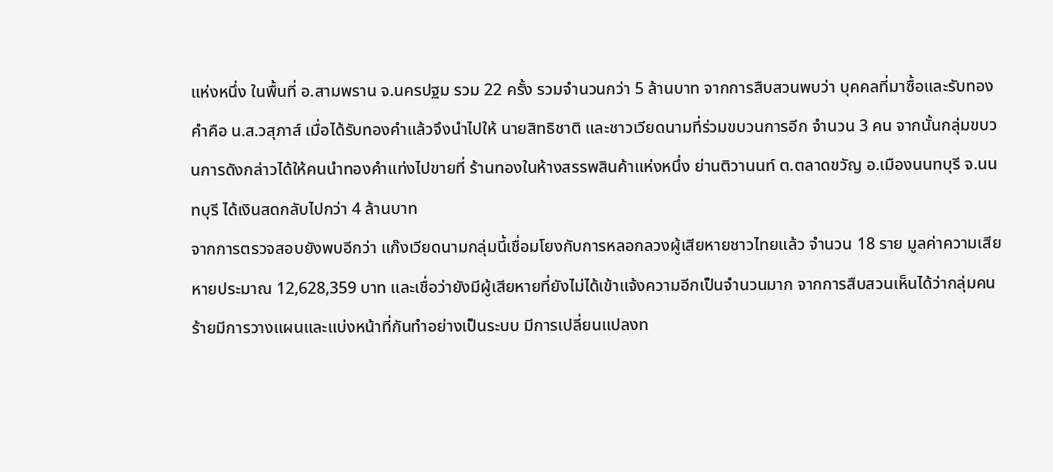แห่งหนึ่ง ในพื้นที่ อ.สามพราน จ.นครปฐม รวม 22 ครั้ง รวมจำนวนกว่า 5 ล้านบาท จากการสืบสวนพบว่า บุคคลที่มาซื้อและรับทองคำคือ น.ส.วสุภาส์ เมื่อได้รับทองคำแล้วจึงนำไปให้ นายสิทธิชาติ และชาวเวียดนามที่ร่วมขบวนการอีก จำนวน 3 คน จากนั้นกลุ่มขบวนการดังกล่าวได้ให้คนนำทองคำแท่งไปขายที่ ร้านทองในห้างสรรพสินค้าแห่งหนึ่ง ย่านติวานนท์ ต.ตลาดขวัญ อ.เมืองนนทบุรี จ.นนทบุรี ได้เงินสดกลับไปกว่า 4 ล้านบาท
จากการตรวจสอบยังพบอีกว่า แก๊งเวียดนามกลุ่มนี้เชื่อมโยงกับการหลอกลวงผู้เสียหายชาวไทยแล้ว จำนวน 18 ราย มูลค่าความเสียหายประมาณ 12,628,359 บาท และเชื่อว่ายังมีผู้เสียหายที่ยังไม่ได้เข้าแจ้งความอีกเป็นจำนวนมาก จากการสืบสวนเห็นได้ว่ากลุ่มคนร้ายมีการวางแผนและแบ่งหน้าที่กันทำอย่างเป็นระบบ มีการเปลี่ยนแปลงท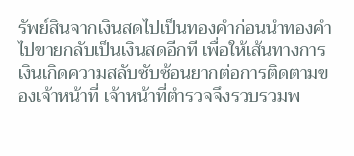รัพย์สินจากเงินสดไปเป็นทองคำก่อนนำทองคำไปขายกลับเป็นเงินสดอีกที เพื่อให้เส้นทางการเงินเกิดความสลับซับซ้อนยากต่อการติดตามของเจ้าหน้าที่ เจ้าหน้าที่ตำรวจจึงรวบรวมพ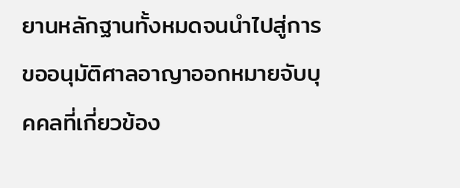ยานหลักฐานทั้งหมดจนนำไปสู่การขออนุมัติศาลอาญาออกหมายจับบุคคลที่เกี่ยวข้อง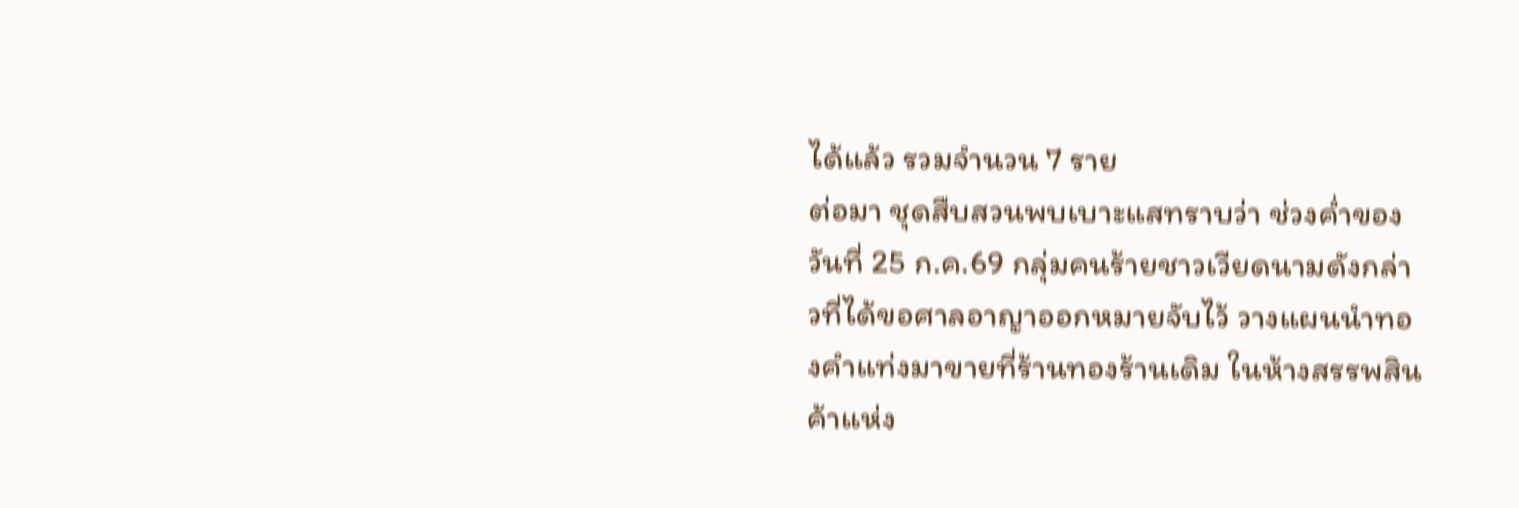ได้แล้ว รวมจำนวน 7 ราย
ต่อมา ชุดสืบสวนพบเบาะแสทราบว่า ช่วงค่ำของวันที่ 25 ก.ค.69 กลุ่มคนร้ายชาวเวียดนามดังกล่าวที่ได้ขอศาลอาญาออกหมายจับไว้ วางแผนนำทองคำแท่งมาขายที่ร้านทองร้านเดิม ในห้างสรรพสินค้าแห่ง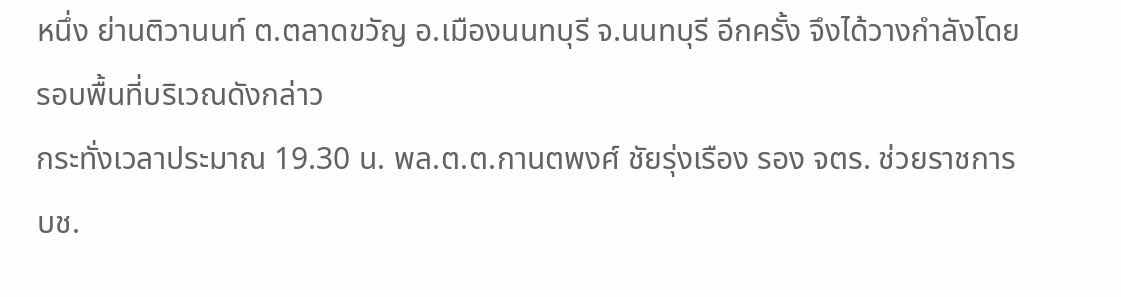หนึ่ง ย่านติวานนท์ ต.ตลาดขวัญ อ.เมืองนนทบุรี จ.นนทบุรี อีกครั้ง จึงได้วางกำลังโดยรอบพื้นที่บริเวณดังกล่าว
กระทั่งเวลาประมาณ 19.30 น. พล.ต.ต.กานตพงศ์ ชัยรุ่งเรือง รอง จตร. ช่วยราชการ บช.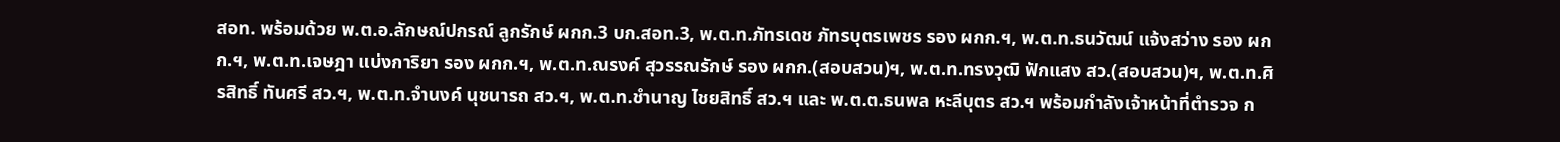สอท. พร้อมด้วย พ.ต.อ.ลักษณ์ปกรณ์ ลูกรักษ์ ผกก.3 บก.สอท.3, พ.ต.ท.ภัทรเดช ภัทรบุตรเพชร รอง ผกก.ฯ, พ.ต.ท.ธนวัฒน์ แจ้งสว่าง รอง ผกก.ฯ, พ.ต.ท.เจษฎา แบ่งการิยา รอง ผกก.ฯ, พ.ต.ท.ณรงค์ สุวรรณรักษ์ รอง ผกก.(สอบสวน)ฯ, พ.ต.ท.ทรงวุฒิ ฟักแสง สว.(สอบสวน)ฯ, พ.ต.ท.ศิรสิทธิ์ ทันศรี สว.ฯ, พ.ต.ท.จำนงค์ นุชนารถ สว.ฯ, พ.ต.ท.ชำนาญ ไชยสิทธิ์ สว.ฯ และ พ.ต.ต.ธนพล หะลีบุตร สว.ฯ พร้อมกำลังเจ้าหน้าที่ตำรวจ ก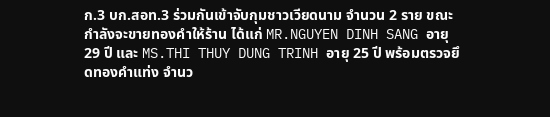ก.3 บก.สอท.3 ร่วมกันเข้าจับกุมชาวเวียดนาม จำนวน 2 ราย ขณะกำลังจะขายทองคำให้ร้าน ได้แก่ MR.NGUYEN DINH SANG อายุ 29 ปี และ MS.THI THUY DUNG TRINH อายุ 25 ปี พร้อมตรวจยึดทองคำแท่ง จำนว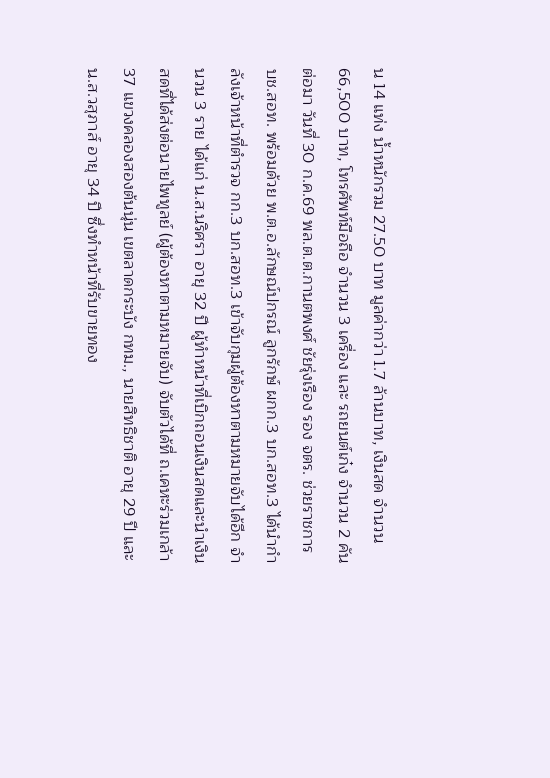น 14 แท่ง น้ำหนักรวม 27.50 บาท มูลค่ากว่า 1.7 ล้านบาท, เงินสด จำนวน 66,500 บาท, โทรศัพท์มือถือ จำนวน 3 เครื่อง และ รถยนต์เก๋ง จำนวน 2 คัน
ต่อมา วันที่ 30 ก.ค.69 พล.ต.ต.กานตพงศ์ ชัยรุ่งเรือง รอง จตร. ช่วยราชการ บช.สอท. พร้อมด้วย พ.ต.อ.ลักษณ์ปกรณ์ ลูกรักษ์ ผกก.3 บก.สอท.3 ได้นำกำลังเจ้าหน้าที่ตำรวจ กก.3 บก.สอท.3 เข้าจับกุมผู้ต้องหาตามหมายจับได้อีก จำนวน 3 ราย ได้แก่ น.ส.นริศรา อายุ 32 ปี ผู้ทำหน้าที่เบิกถอนเงินสดและนำเงินสดที่ได้ส่งต่อนายไพทูลย์ (ผู้ต้องหาตามหมายจับ) จับตัวได้ที่ ถ.เคหะร่วมเกล้า 37 แขวงคลองสองต้นนุ่น เขตลาดกระบัง กทม., นายสิทธิชาติ อายุ 29 ปี และ น.ส.วสุภาส์ อายุ 34 ปี ซึ่งทำหน้าที่รับขายทอง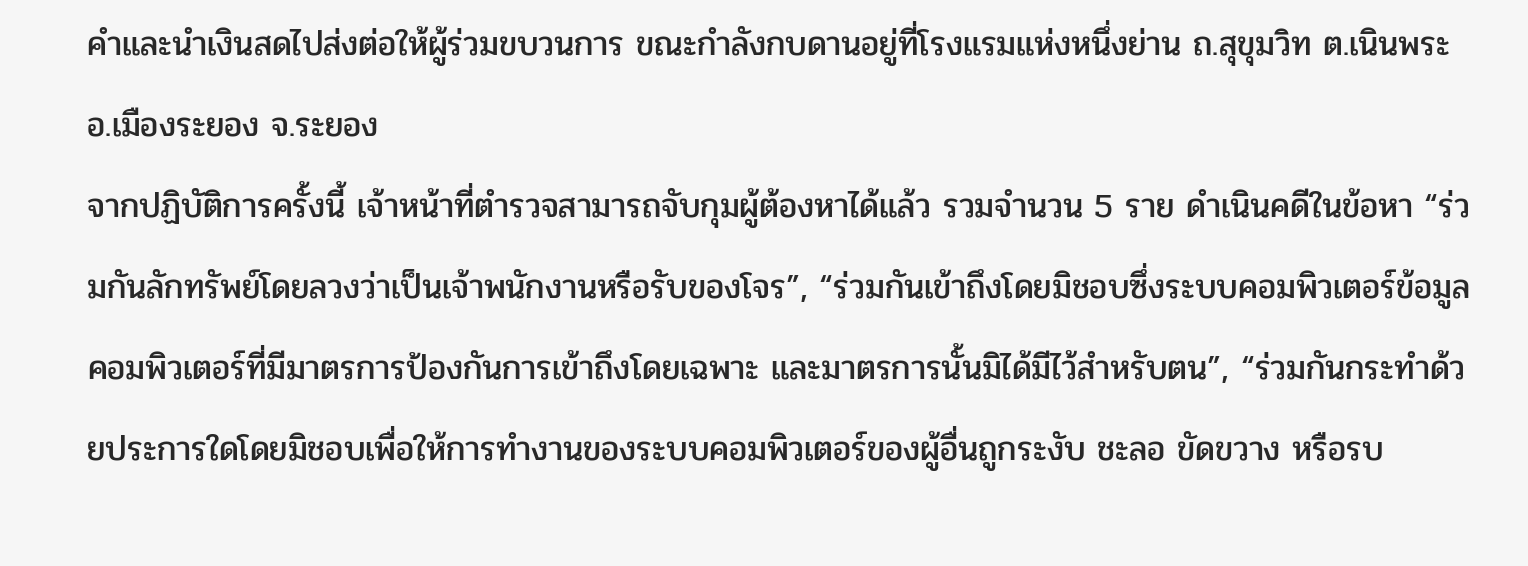คำและนำเงินสดไปส่งต่อให้ผู้ร่วมขบวนการ ขณะกำลังกบดานอยู่ที่โรงแรมแห่งหนึ่งย่าน ถ.สุขุมวิท ต.เนินพระ อ.เมืองระยอง จ.ระยอง
จากปฏิบัติการครั้งนี้ เจ้าหน้าที่ตำรวจสามารถจับกุมผู้ต้องหาได้แล้ว รวมจำนวน 5 ราย ดำเนินคดีในข้อหา “ร่วมกันลักทรัพย์โดยลวงว่าเป็นเจ้าพนักงานหรือรับของโจร”, “ร่วมกันเข้าถึงโดยมิชอบซึ่งระบบคอมพิวเตอร์ข้อมูลคอมพิวเตอร์ที่มีมาตรการป้องกันการเข้าถึงโดยเฉพาะ และมาตรการนั้นมิได้มีไว้สำหรับตน”, “ร่วมกันกระทำด้วยประการใดโดยมิชอบเพื่อให้การทำงานของระบบคอมพิวเตอร์ของผู้อื่นถูกระงับ ชะลอ ขัดขวาง หรือรบ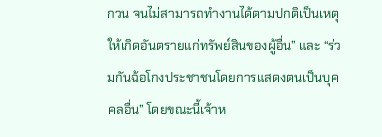กวน จนไม่สามารถทำงานได้ตามปกติเป็นเหตุให้เกิดอันตรายแก่ทรัพย์สินของผู้อื่น” และ “ร่วมกันฉ้อโกงประชาชนโดยการแสดงตนเป็นบุคคลอื่น” โดยขณะนี้เจ้าห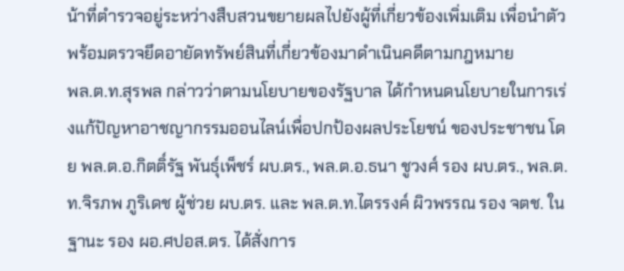น้าที่ตำรวจอยู่ระหว่างสืบสวนขยายผลไปยังผู้ที่เกี่ยวข้องเพิ่มเติม เพื่อนำตัว พร้อมตรวจยึดอายัดทรัพย์สินที่เกี่ยวข้องมาดำเนินคดีตามกฎหมาย
พล.ต.ท.สุรพล กล่าวว่าตามนโยบายของรัฐบาล ได้กำหนดนโยบายในการเร่งแก้ปัญหาอาชญากรรมออนไลน์เพื่อปกป้องผลประโยชน์ ของประชาชน โดย พล.ต.อ.กิตติ์รัฐ พันธุ์เพ็ชร์ ผบ.ตร., พล.ต.อ.ธนา ชูวงศ์ รอง ผบ.ตร., พล.ต.ท.จิรภพ ภูริเดช ผู้ช่วย ผบ.ตร. และ พล.ต.ท.ไตรรงค์ ผิวพรรณ รอง จตช. ในฐานะ รอง ผอ.ศปอส.ตร. ได้สั่งการ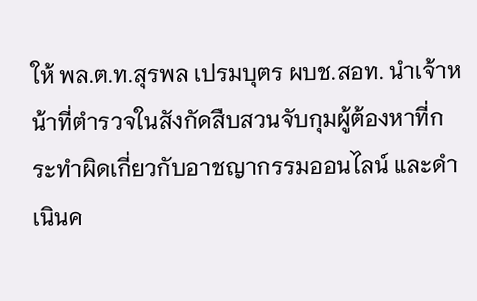ให้ พล.ต.ท.สุรพล เปรมบุตร ผบช.สอท. นำเจ้าหน้าที่ตำรวจในสังกัดสืบสวนจับกุมผู้ต้องหาที่กระทำผิดเกี่ยวกับอาชญากรรมออนไลน์ และดำเนินค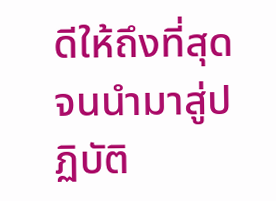ดีให้ถึงที่สุด จนนำมาสู่ปฏิบัติ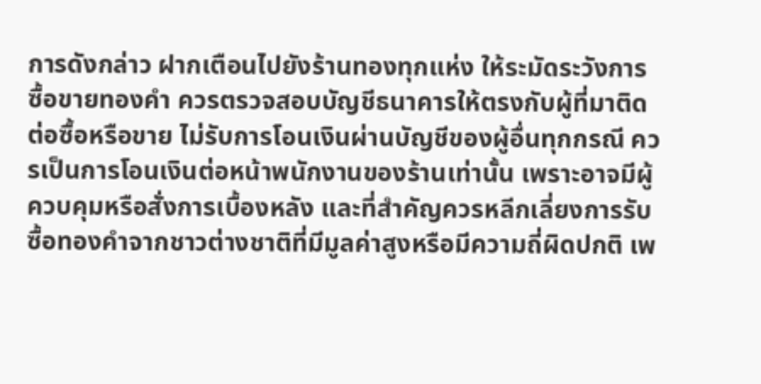การดังกล่าว ฝากเตือนไปยังร้านทองทุกแห่ง ให้ระมัดระวังการซื้อขายทองคำ ควรตรวจสอบบัญชีธนาคารให้ตรงกับผู้ที่มาติดต่อซื้อหรือขาย ไม่รับการโอนเงินผ่านบัญชีของผู้อื่นทุกกรณี ควรเป็นการโอนเงินต่อหน้าพนักงานของร้านเท่านั้น เพราะอาจมีผู้ควบคุมหรือสั่งการเบื้องหลัง และที่สำคัญควรหลีกเลี่ยงการรับซื้อทองคำจากชาวต่างชาติที่มีมูลค่าสูงหรือมีความถี่ผิดปกติ เพ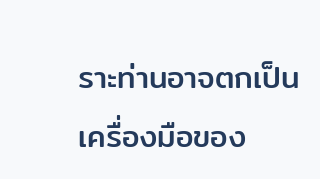ราะท่านอาจตกเป็นเครื่องมือของ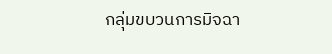กลุ่มขบวนการมิจฉา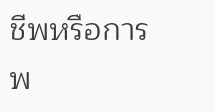ชีพหรือการพ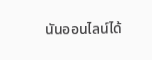นันออนไลน์ได้